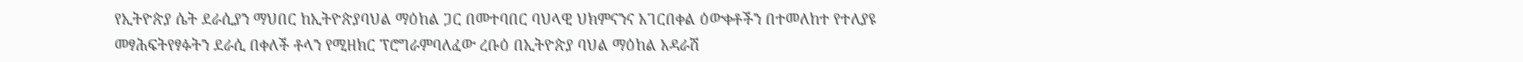የኢትዮጵያ ሴት ደራሲያን ማህበር ከኢትዮጵያባህል ማዕከል ጋር በመተባበር ባህላዊ ህክምናንና አገርበቀል ዕውቀቶችን በተመለከተ የተለያዩ መፃሕፍትየፃፉትን ደራሲ በቀለች ቶላን የሚዘክር ፕሮግራምባለፈው ረቡዕ በኢትዮጵያ ባህል ማዕከል አዳራሽ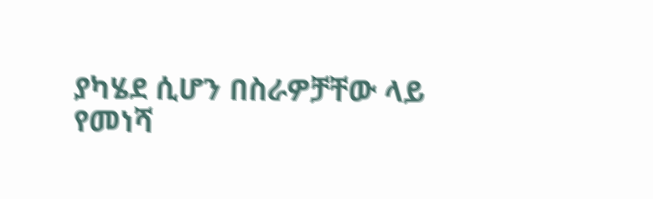ያካሄደ ሲሆን በስራዎቻቸው ላይ የመነሻ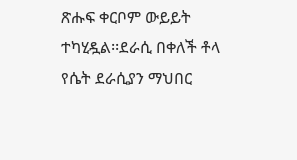ጽሑፍ ቀርቦም ውይይት ተካሂዷል፡፡ደራሲ በቀለች ቶላ የሴት ደራሲያን ማህበር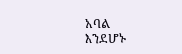አባል
እንደሆኑ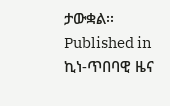ታውቋል፡፡
Published in
ኪነ-ጥበባዊ ዜና